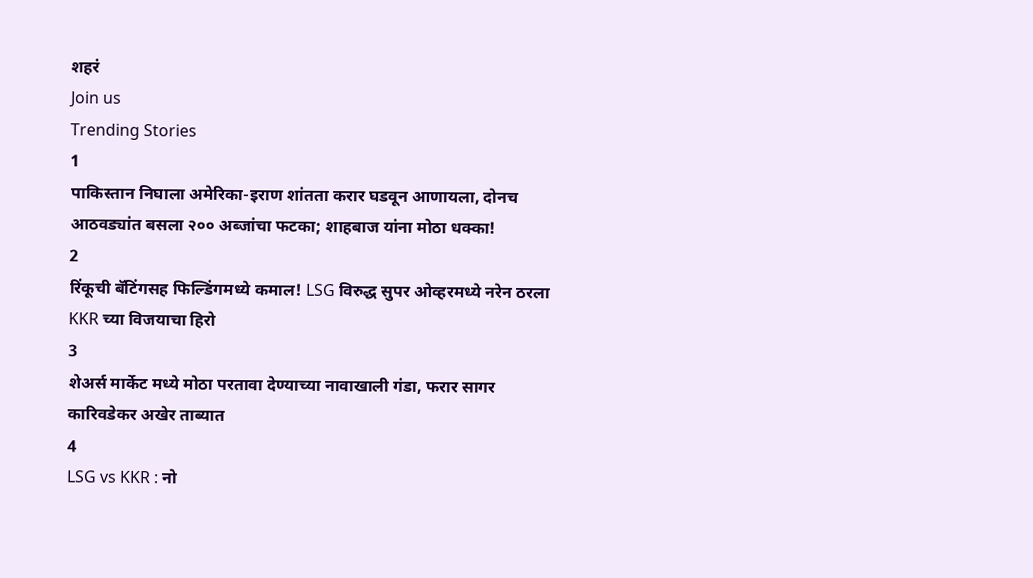शहरं
Join us
Trending Stories
1
पाकिस्तान निघाला अमेरिका-इराण शांतता करार घडवून आणायला, दोनच आठवड्यांत बसला २०० अब्जांचा फटका; शाहबाज यांना मोठा धक्का!
2
रिंकूची बॅटिंगसह फिल्डिंगमध्ये कमाल! LSG विरुद्ध सुपर ओव्हरमध्ये नरेन ठरला KKR च्या विजयाचा हिरो
3
शेअर्स मार्केट मध्ये मोठा परतावा देण्याच्या नावाखाली गंडा, फरार सागर कारिवडेकर अखेर ताब्यात
4
LSG vs KKR : नो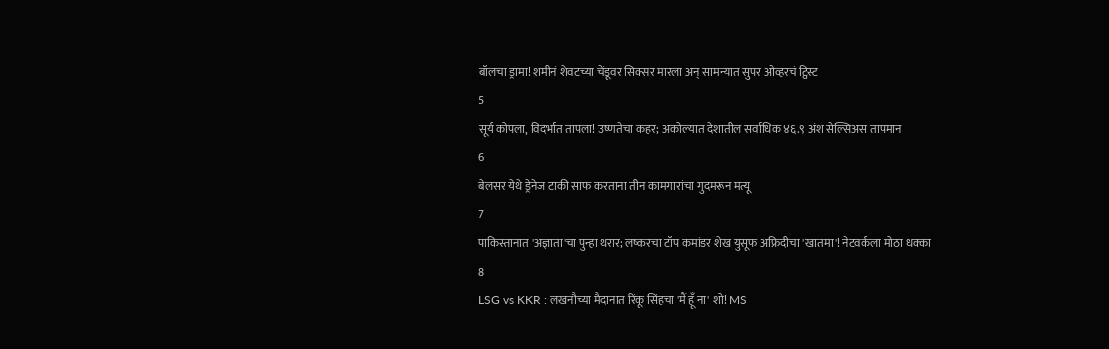बॉलचा ड्रामा! शमीनं शेवटच्या चेंडूवर सिक्सर मारला अन् सामन्यात सुपर ओव्हरचं ट्विस्ट
5
सूर्य कोपला, विदर्भात तापला! उष्णतेचा कहर; अकोल्यात देशातील सर्वाधिक ४६.९ अंश सेल्सिअस तापमान
6
बेलसर येथे ड्रेनेज टाकी साफ करताना तीन कामगारांचा गुदमरून मत्यू
7
पाकिस्तानात 'अज्ञाता'चा पुन्हा थरार; लष्करचा टॉप कमांडर शेख युसूफ अफ्रिदीचा 'खातमा'! नेटवर्कला मोठा धक्का
8
LSG vs KKR : लखनौच्या मैदानात रिंकू सिंहचा 'मैं हूँ ना' शो! MS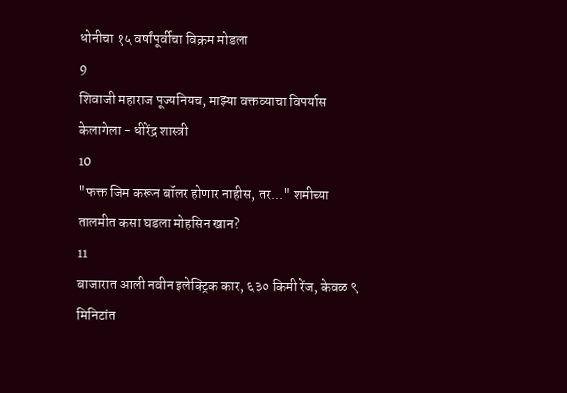धोनीचा १५ वर्षांपूर्वीचा विक्रम मोडला
9
शिवाजी महाराज पूज्यनियच, माझ्या वक्तव्याचा विपर्यास केलागेला - धीरेंद्र शास्त्री
10
"फक्त जिम करून बॉलर होणार नाहीस, तर..." शमीच्या तालमीत कसा घडला मोहसिन खान?
11
बाजारात आली नवीन इलेक्ट्रिक कार, ६३० किमी रेंज, केवळ ९ मिनिटांत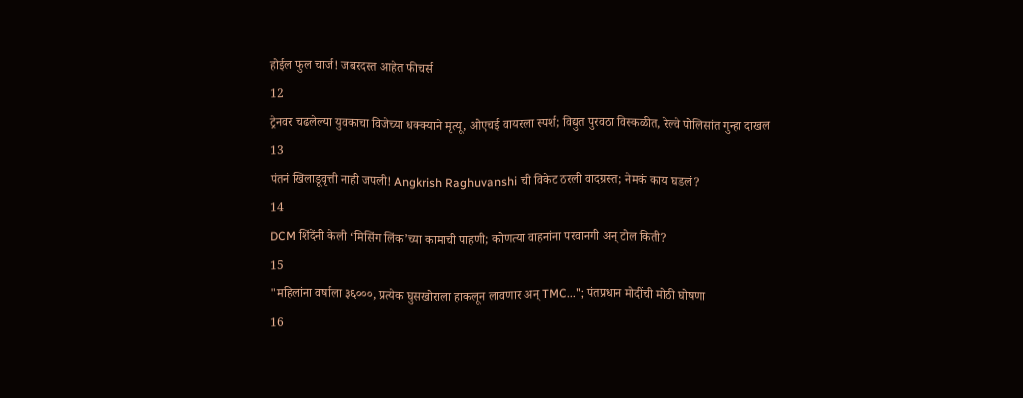होईल फुल चार्ज! जबरदस्त आहेत फीचर्स
12
ट्रेनवर चढलेल्या युवकाचा विजेच्या धक्क्याने मृत्यू, ओएचई वायरला स्पर्श; विद्युत पुरवठा विस्कळीत, रेल्वे पोलिसांत गुन्हा दाखल
13
पंतनं खिलाडूवृत्ती नाही जपली! Angkrish Raghuvanshi ची विकेट ठरली वादग्रस्त; नेमकं काय घडलं?
14
DCM शिंदेंनी केली ‘मिसिंग लिंक’च्या कामाची पाहणी; कोणत्या वाहनांना परवानगी अन् टोल किती?
15
"महिलांना वर्षाला ३६०००, प्रत्येक घुसखोराला हाकलून लावणार अन् TMC..."; पंतप्रधान मोदींची मोठी घोषणा
16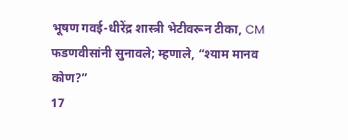भूषण गवई-धीरेंद्र शास्त्री भेटीवरून टीका, CM फडणवीसांनी सुनावले; म्हणाले, “श्याम मानव कोण?”
17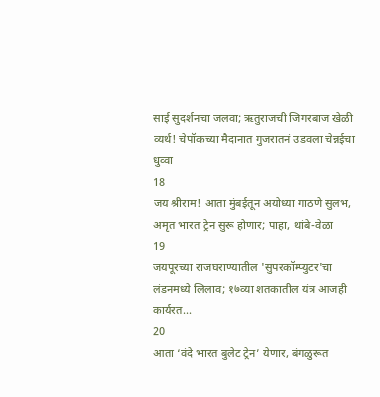साई सुदर्शनचा जलवा; ऋतुराजची जिगरबाज खेळी व्यर्थ! चेपॉकच्या मैदानात गुजरातनं उडवला चेन्नईचा धुव्वा
18
जय श्रीराम! आता मुंबईतून अयोध्या गाठणे सुलभ, अमृत भारत ट्रेन सुरू होणार; पाहा, थांबे-वेळा
19
जयपूरच्या राजघराण्यातील 'सुपरकॉम्प्युटर'चा लंडनमध्ये लिलाव; १७व्या शतकातील यंत्र आजही कार्यरत...
20
आता ‘वंदे भारत बुलेट ट्रेन’ येणार, बंगळुरूत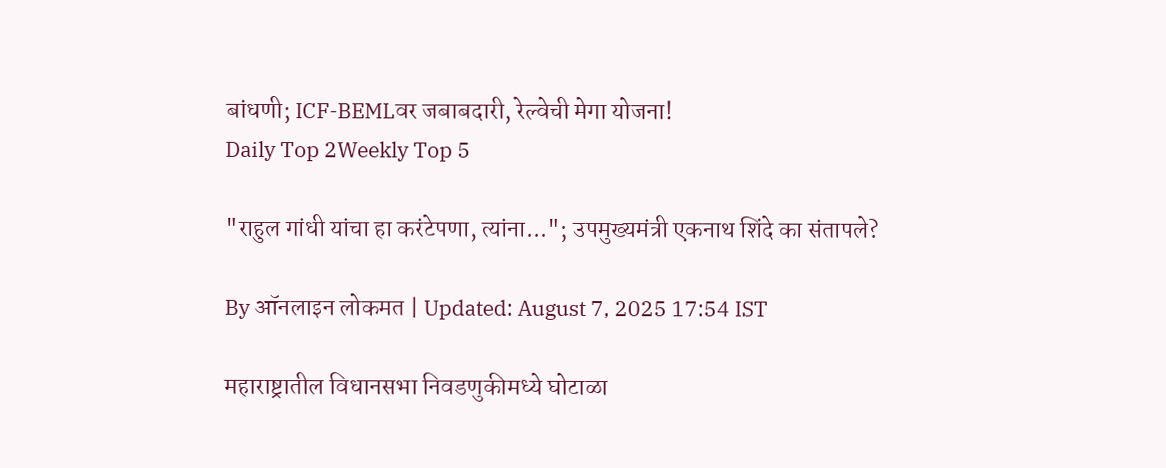बांधणी; ICF-BEMLवर जबाबदारी, रेल्वेची मेगा योजना!
Daily Top 2Weekly Top 5

"राहुल गांधी यांचा हा करंटेपणा, त्यांना..."; उपमुख्यमंत्री एकनाथ शिंदे का संतापले?

By ऑनलाइन लोकमत | Updated: August 7, 2025 17:54 IST

महाराष्ट्रातील विधानसभा निवडणुकीमध्ये घोटाळा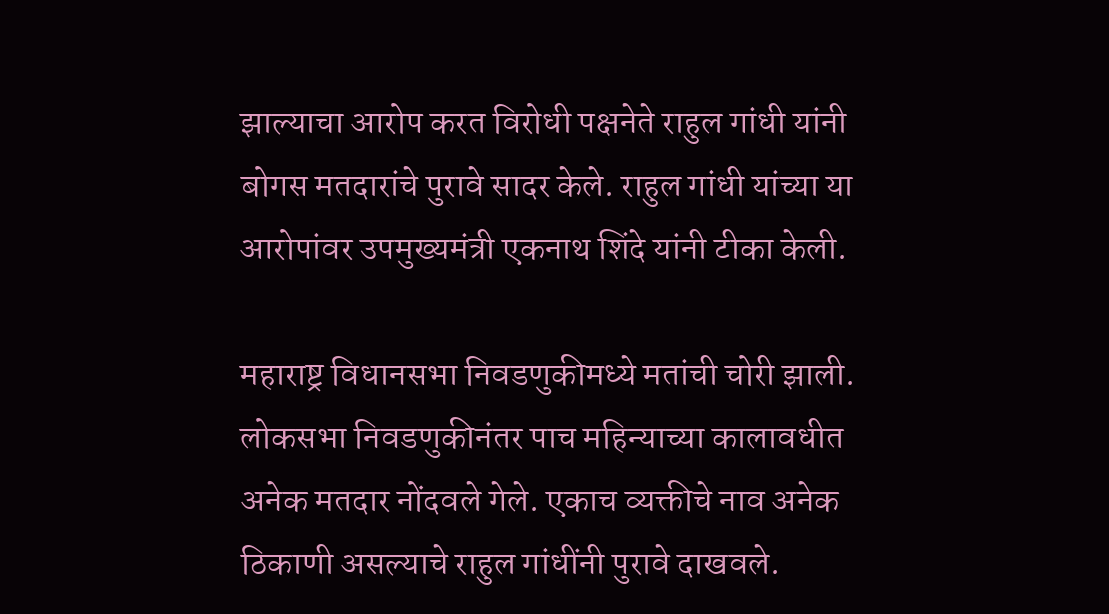झाल्याचा आरोप करत विरोधी पक्षनेते राहुल गांधी यांनी बोगस मतदारांचे पुरावे सादर केले. राहुल गांधी यांच्या या आरोपांवर उपमुख्यमंत्री एकनाथ शिंदे यांनी टीका केली.

महाराष्ट्र विधानसभा निवडणुकीमध्ये मतांची चोरी झाली. लोकसभा निवडणुकीनंतर पाच महिन्याच्या कालावधीत अनेक मतदार नोंदवले गेले. एकाच व्यक्तीचे नाव अनेक ठिकाणी असल्याचे राहुल गांधींनी पुरावे दाखवले.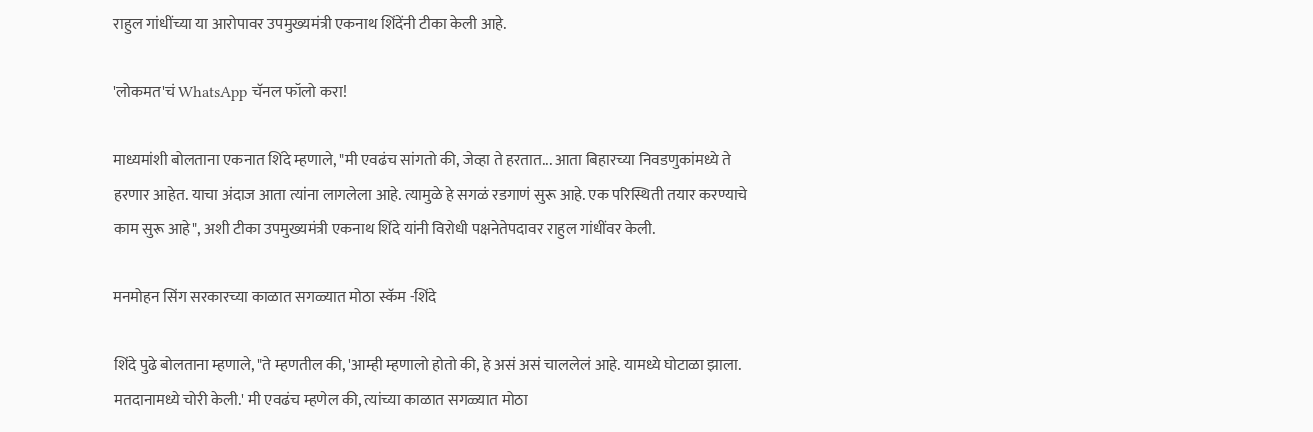राहुल गांधींच्या या आरोपावर उपमुख्यमंत्री एकनाथ शिंदेंनी टीका केली आहे.

'लोकमत'चं WhatsApp चॅनल फॉलो करा!

माध्यमांशी बोलताना एकनात शिंदे म्हणाले, "मी एवढंच सांगतो की, जेव्हा ते हरतात... आता बिहारच्या निवडणुकांमध्ये ते हरणार आहेत. याचा अंदाज आता त्यांना लागलेला आहे. त्यामुळे हे सगळं रडगाणं सुरू आहे. एक परिस्थिती तयार करण्याचे काम सुरू आहे", अशी टीका उपमुख्यमंत्री एकनाथ शिंदे यांनी विरोधी पक्षनेतेपदावर राहुल गांधींवर केली.

मनमोहन सिंग सरकारच्या काळात सगळ्यात मोठा स्कॅम -शिंदे

शिंदे पुढे बोलताना म्हणाले, "ते म्हणतील की, 'आम्ही म्हणालो होतो की, हे असं असं चाललेलं आहे. यामध्ये घोटाळा झाला. मतदानामध्ये चोरी केली.' मी एवढंच म्हणेल की, त्यांच्या काळात सगळ्यात मोठा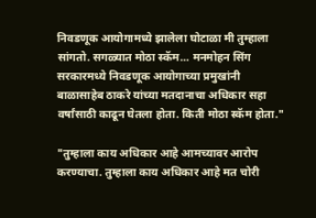निवडणूक आयोगामध्ये झालेला घोटाळा मी तुम्हाला सांगतो. सगळ्यात मोठा स्कॅम... मनमोहन सिंग सरकारमध्ये निवडणूक आयोगाच्या प्रमुखांनी बाळासाहेब ठाकरे यांच्या मतदानाचा अधिकार सहा वर्षांसाठी काढून घेतला होता. किती मोठा स्कॅम होता."

"तुम्हाला काय अधिकार आहे आमच्यावर आरोप करण्याचा. तुम्हाला काय अधिकार आहे मत चोरी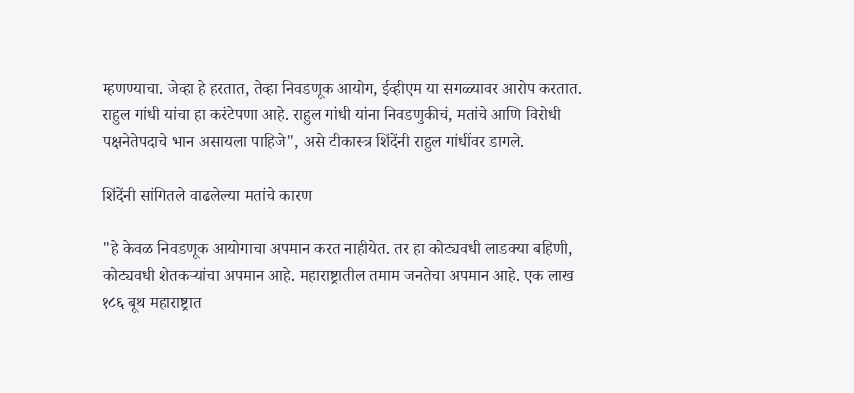म्हणण्याचा. जेव्हा हे हरतात, तेव्हा निवडणूक आयोग, ईव्हीएम या सगळ्यावर आरोप करतात. राहुल गांधी यांचा हा करंटेपणा आहे. राहुल गांधी यांना निवडणुकीचं, मतांचे आणि विरोधी पक्षनेतेपदाचे भान असायला पाहिजे", असे टीकास्त्र शिंदेंनी राहुल गांधींवर डागले.

शिंदेंनी सांगितले वाढलेल्या मतांचे कारण

"हे केवळ निवडणूक आयोगाचा अपमान करत नाहीयेत. तर हा कोट्यवधी लाडक्या बहिणी, कोट्यवधी शेतकऱ्यांचा अपमान आहे. महाराष्ट्रातील तमाम जनतेचा अपमान आहे. एक लाख १८६ बूथ महाराष्ट्रात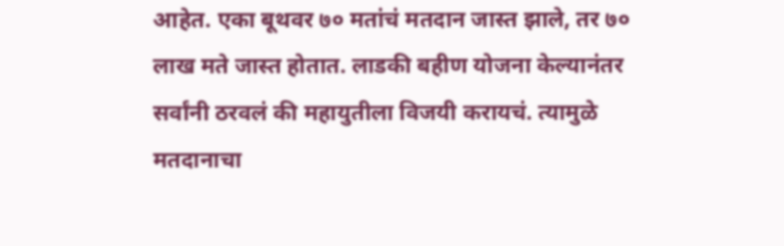आहेत. एका बूथवर ७० मतांचं मतदान जास्त झाले, तर ७० लाख मते जास्त होतात. लाडकी बहीण योजना केल्यानंतर सर्वांनी ठरवलं की महायुतीला विजयी करायचं. त्यामुळे मतदानाचा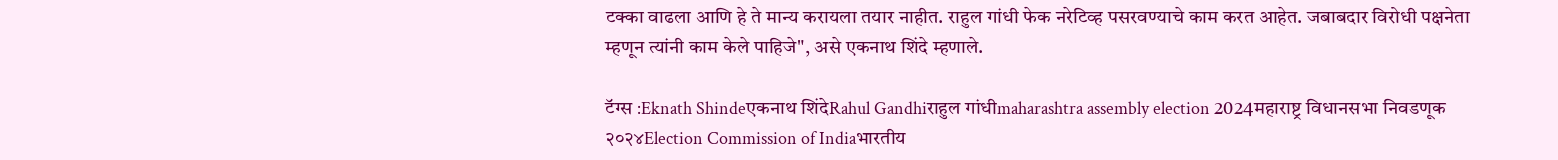टक्का वाढला आणि हे ते मान्य करायला तयार नाहीत. राहुल गांधी फेक नरेटिव्ह पसरवण्याचे काम करत आहेत. जबाबदार विरोधी पक्षनेता म्हणून त्यांनी काम केले पाहिजे", असे एकनाथ शिंदे म्हणाले.

टॅग्स :Eknath Shindeएकनाथ शिंदेRahul Gandhiराहुल गांधीmaharashtra assembly election 2024महाराष्ट्र विधानसभा निवडणूक २०२४Election Commission of Indiaभारतीय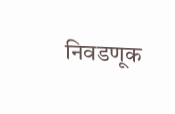निवडणूक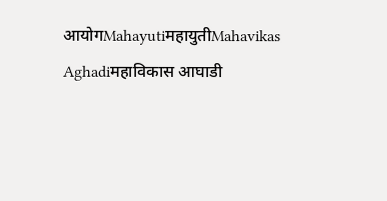आयोगMahayutiमहायुतीMahavikas Aghadiमहाविकास आघाडी